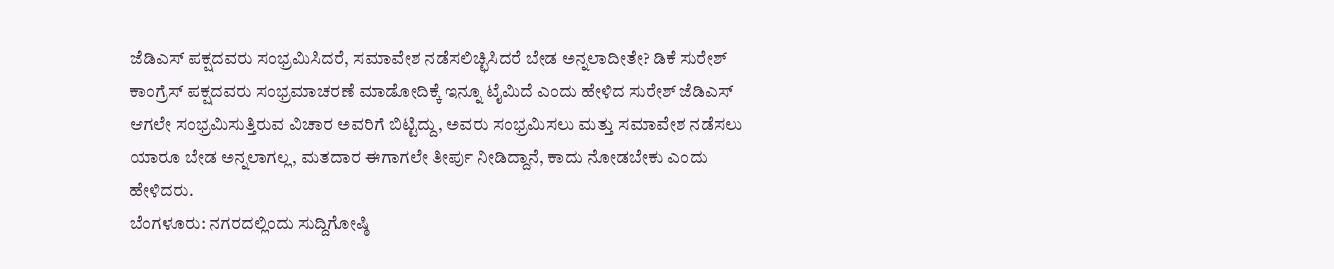ಜೆಡಿಎಸ್ ಪಕ್ಷದವರು ಸಂಭ್ರಮಿಸಿದರೆ, ಸಮಾವೇಶ ನಡೆಸಲಿಚ್ಛಿಸಿದರೆ ಬೇಡ ಅನ್ನಲಾದೀತೇ? ಡಿಕೆ ಸುರೇಶ್
ಕಾಂಗ್ರೆಸ್ ಪಕ್ಷದವರು ಸಂಭ್ರಮಾಚರಣೆ ಮಾಡೋದಿಕ್ಕೆ ಇನ್ನೂ ಟೈಮಿದೆ ಎಂದು ಹೇಳಿದ ಸುರೇಶ್ ಜೆಡಿಎಸ್ ಆಗಲೇ ಸಂಭ್ರಮಿಸುತ್ತಿರುವ ವಿಚಾರ ಅವರಿಗೆ ಬಿಟ್ಟಿದ್ದು, ಅವರು ಸಂಭ್ರಮಿಸಲು ಮತ್ತು ಸಮಾವೇಶ ನಡೆಸಲು ಯಾರೂ ಬೇಡ ಅನ್ನಲಾಗಲ್ಲ, ಮತದಾರ ಈಗಾಗಲೇ ತೀರ್ಪು ನೀಡಿದ್ದಾನೆ, ಕಾದು ನೋಡಬೇಕು ಎಂದು ಹೇಳಿದರು.
ಬೆಂಗಳೂರು: ನಗರದಲ್ಲಿಂದು ಸುದ್ದಿಗೋಷ್ಠಿ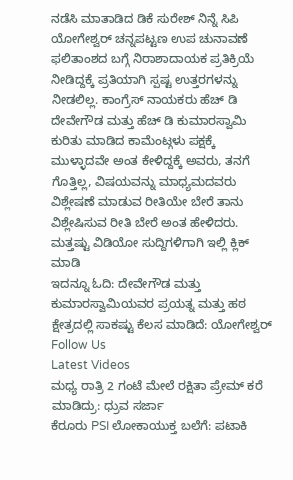ನಡೆಸಿ ಮಾತಾಡಿದ ಡಿಕೆ ಸುರೇಶ್ ನಿನ್ನೆ ಸಿಪಿ ಯೋಗೇಶ್ವರ್ ಚನ್ನಪಟ್ಟಣ ಉಪ ಚುನಾವಣೆ ಫಲಿತಾಂಶದ ಬಗ್ಗೆ ನಿರಾಶಾದಾಯಕ ಪ್ರತಿಕ್ರಿಯೆ ನೀಡಿದ್ದಕ್ಕೆ ಪ್ರತಿಯಾಗಿ ಸ್ಪಷ್ಟ ಉತ್ತರಗಳನ್ನು ನೀಡಲಿಲ್ಲ. ಕಾಂಗ್ರೆಸ್ ನಾಯಕರು ಹೆಚ್ ಡಿ ದೇವೇಗೌಡ ಮತ್ತು ಹೆಚ್ ಡಿ ಕುಮಾರಸ್ವಾಮಿ ಕುರಿತು ಮಾಡಿದ ಕಾಮೆಂಟ್ಗಳು ಪಕ್ಷಕ್ಕೆ ಮುಳ್ಳಾದವೇ ಅಂತ ಕೇಳಿದ್ದಕ್ಕೆ ಅವರು, ತನಗೆ ಗೊತ್ತಿಲ್ಲ, ವಿಷಯವನ್ನು ಮಾಧ್ಯಮದವರು ವಿಶ್ಲೇಷಣೆ ಮಾಡುವ ರೀತಿಯೇ ಬೇರೆ ತಾನು ವಿಶ್ಲೇಷಿಸುವ ರೀತಿ ಬೇರೆ ಅಂತ ಹೇಳಿದರು.
ಮತ್ತಷ್ಟು ವಿಡಿಯೋ ಸುದ್ದಿಗಳಿಗಾಗಿ ಇಲ್ಲಿ ಕ್ಲಿಕ್ ಮಾಡಿ
ಇದನ್ನೂ ಓದಿ: ದೇವೇಗೌಡ ಮತ್ತು ಕುಮಾರಸ್ವಾಮಿಯವರ ಪ್ರಯತ್ನ ಮತ್ತು ಹಠ ಕ್ಷೇತ್ರದಲ್ಲಿ ಸಾಕಷ್ಟು ಕೆಲಸ ಮಾಡಿದೆ: ಯೋಗೇಶ್ವರ್
Follow Us
Latest Videos
ಮಧ್ಯ ರಾತ್ರಿ 2 ಗಂಟೆ ಮೇಲೆ ರಕ್ಷಿತಾ ಪ್ರೇಮ್ ಕರೆ ಮಾಡಿದ್ರು: ಧ್ರುವ ಸರ್ಜಾ
ಕೆರೂರು PSI ಲೋಕಾಯುಕ್ತ ಬಲೆಗೆ: ಪಟಾಕಿ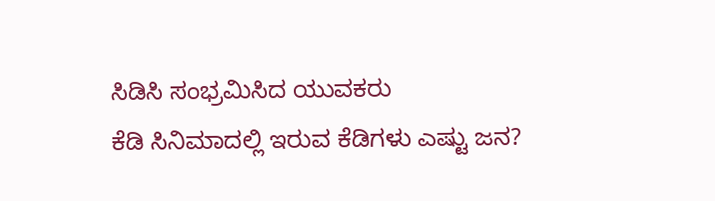ಸಿಡಿಸಿ ಸಂಭ್ರಮಿಸಿದ ಯುವಕರು
ಕೆಡಿ ಸಿನಿಮಾದಲ್ಲಿ ಇರುವ ಕೆಡಿಗಳು ಎಷ್ಟು ಜನ?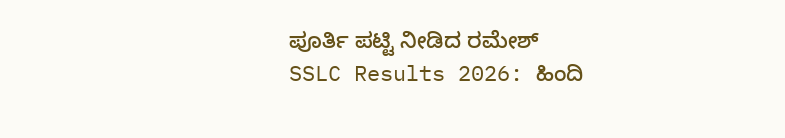ಪೂರ್ತಿ ಪಟ್ಟಿ ನೀಡಿದ ರಮೇಶ್
SSLC Results 2026: ಹಿಂದಿ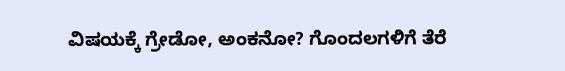ವಿಷಯಕ್ಕೆ ಗ್ರೇಡೋ, ಅಂಕನೋ? ಗೊಂದಲಗಳಿಗೆ ತೆರೆ